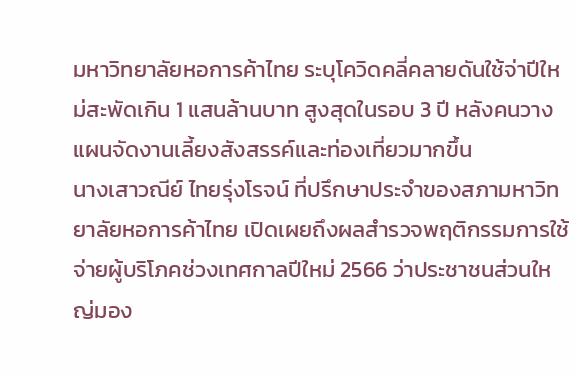มหาวิทยาลัยหอการค้าไทย ระบุโควิดคลี่คลายดันใช้จ่าปีใหม่สะพัดเกิน 1 แสนล้านบาท สูงสุดในรอบ 3 ปี หลังคนวางแผนจัดงานเลี้ยงสังสรรค์และท่องเที่ยวมากขึ้น
นางเสาวณีย์ ไทยรุ่งโรจน์ ที่ปรึกษาประจำของสภามหาวิทยาลัยหอการค้าไทย เปิดเผยถึงผลสำรวจพฤติกรรมการใช้จ่ายผู้บริโภคช่วงเทศกาลปีใหม่ 2566 ว่าประชาชนส่วนใหญ่มอง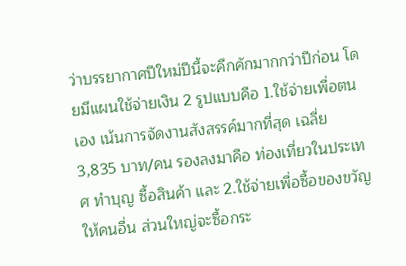ว่าบรรยากาศปีใหม่ปีนี้จะคึกคักมากกว่าปีก่อน โดยมีแผนใช้จ่ายเงิน 2 รูปแบบคือ 1.ใช้จ่ายเพื่อตนเอง เน้นการจัดงานสังสรรค์มากที่สุด เฉลี่ย 3,835 บาท/คน รองลงมาคือ ท่องเที่ยวในประเทศ ทำบุญ ซื้อสินค้า และ 2.ใช้จ่ายเพื่อซื้อของขวัญให้คนอื่น ส่วนใหญ่จะซื้อกระ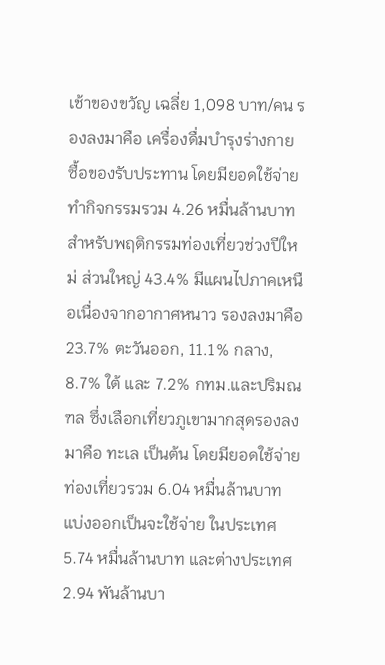เช้าของขวัญ เฉลี่ย 1,098 บาท/คน รองลงมาคือ เครื่องดื่มบำรุงร่างกาย ซื้อของรับประทาน โดยมียอดใช้จ่ายทำกิจกรรมรวม 4.26 หมื่นล้านบาท
สำหรับพฤติกรรมท่องเที่ยวช่วงปีใหม่ ส่วนใหญ่ 43.4% มีแผนไปภาคเหนือเนื่องจากอากาศหนาว รองลงมาคือ 23.7% ตะวันออก, 11.1% กลาง, 8.7% ใต้ และ 7.2% กทม.และปริมณฑล ซึ่งเลือกเที่ยวภูเขามากสุดรองลงมาคือ ทะเล เป็นต้น โดยมียอดใช้จ่ายท่องเที่ยวรวม 6.04 หมื่นล้านบาท แบ่งออกเป็นจะใช้จ่าย ในประเทศ 5.74 หมื่นล้านบาท และต่างประเทศ 2.94 พันล้านบา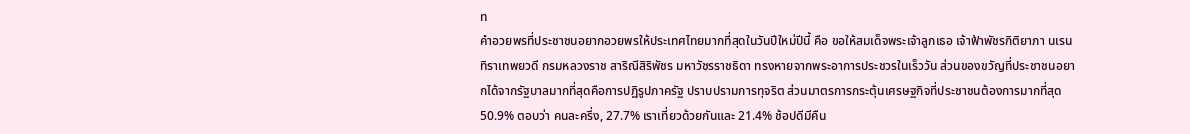ท
คำอวยพรที่ประชาชนอยากอวยพรให้ประเทศไทยมากที่สุดในวันปีใหม่ปีนี้ คือ ขอให้สมเด็จพระเจ้าลูกเธอ เจ้าฟ้าพัชรกิติยาภา นเรนทิราเทพยวดี กรมหลวงราช สาริณีสิริพัชร มหาวัชรราชธิดา ทรงหายจากพระอาการประชวรในเร็ววัน ส่วนของขวัญที่ประชาชนอยากได้จากรัฐบาลมากที่สุดคือการปฏิรูปภาครัฐ ปราบปรามการทุจริต ส่วนมาตรการกระตุ้นเศรษฐกิจที่ประชาชนต้องการมากที่สุด 50.9% ตอบว่า คนละครึ่ง, 27.7% เราเที่ยวด้วยกันและ 21.4% ช้อปดีมีคืน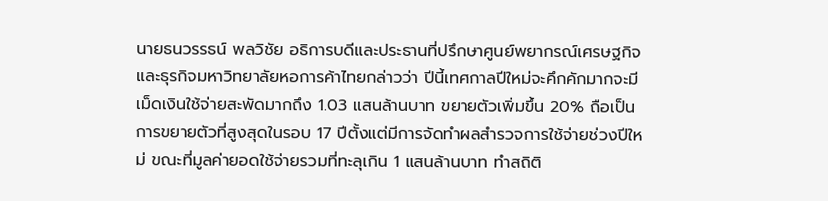นายธนวรรธน์ พลวิชัย อธิการบดีและประธานที่ปรึกษาศูนย์พยากรณ์เศรษฐกิจและธุรกิจมหาวิทยาลัยหอการค้าไทยกล่าวว่า ปีนี้เทศกาลปีใหม่จะคึกคักมากจะมีเม็ดเงินใช้จ่ายสะพัดมากถึง 1.03 แสนล้านบาท ขยายตัวเพิ่มขึ้น 20% ถือเป็นการขยายตัวที่สูงสุดในรอบ 17 ปีตั้งแต่มีการจัดทำผลสำรวจการใช้จ่ายช่วงปีใหม่ ขณะที่มูลค่ายอดใช้จ่ายรวมที่ทะลุเกิน 1 แสนล้านบาท ทำสถิติ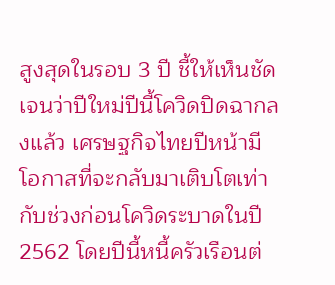สูงสุดในรอบ 3 ปี ชี้ให้เห็นชัดเจนว่าปีใหม่ปีนี้โควิดปิดฉากลงแล้ว เศรษฐกิจไทยปีหน้ามีโอกาสที่จะกลับมาเติบโตเท่ากับช่วงก่อนโควิดระบาดในปี 2562 โดยปีนี้หนี้ครัวเรือนต่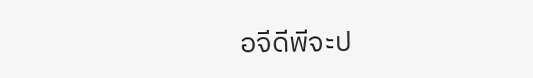อจีดีพีจะป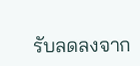รับลดลงจาก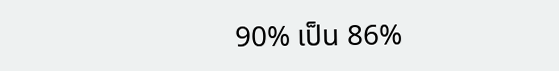90% เป็น 86%